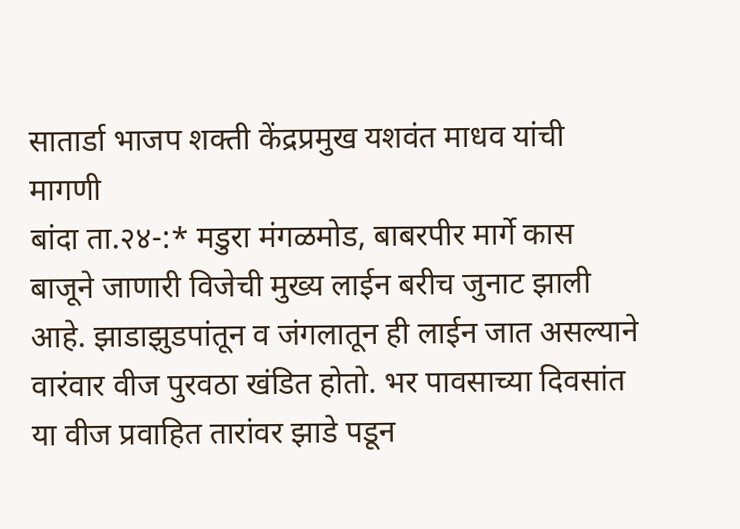सातार्डा भाजप शक्ती केंद्रप्रमुख यशवंत माधव यांची मागणी
बांदा ता.२४-:* मडुरा मंगळमोड, बाबरपीर मार्गे कास बाजूने जाणारी विजेची मुख्य लाईन बरीच जुनाट झाली आहे. झाडाझुडपांतून व जंगलातून ही लाईन जात असल्याने वारंवार वीज पुरवठा खंडित होतो. भर पावसाच्या दिवसांत या वीज प्रवाहित तारांवर झाडे पडून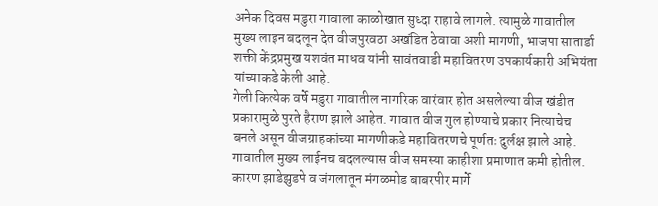अनेक दिवस मडुरा गावाला काळोखात सुध्दा राहावे लागले. त्यामुळे गावातील मुख्य लाइन बदलून देत वीजपुरवठा अखंडित ठेवावा अशी मागणी, भाजपा सातार्डा शक्ती केंद्रप्रमुख यशवंत माधव यांनी सावंतवाडी महावितरण उपकार्यकारी अभियंता यांच्याकडे केली आहे.
गेली कित्येक वर्षे मडुरा गावातील नागरिक वारंवार होत असलेल्या वीज खंडीत प्रकारामुळे पुरते हैराण झाले आहेत. गावात वीज गुल होण्याचे प्रकार नित्याचेच बनले असून वीजग्राहकांच्या मागणीकडे महावितरणचे पूर्णतः दुर्लक्ष झाले आहे.
गावातील मुख्य लाईनच बदलल्यास वीज समस्या काहीशा प्रमाणात कमी होतील. कारण झाडेझुडपे व जंगलातून मंगळमोड बाबरपीर मार्गे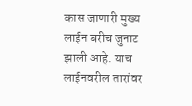कास जाणारी मुख्य लाईन बरीच जुनाट झाली आहे. याच लाईनवरील तारांवर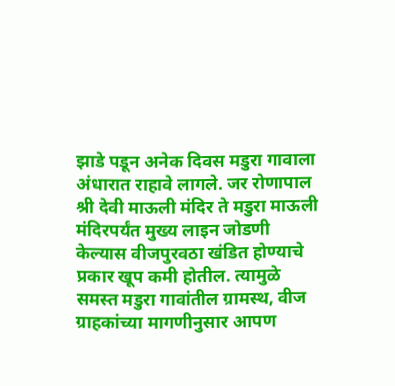झाडे पडून अनेक दिवस मडुरा गावाला अंधारात राहावे लागले. जर रोणापाल श्री देवी माऊली मंदिर ते मडुरा माऊली मंदिरपर्यंत मुख्य लाइन जोडणी केल्यास वीजपुरवठा खंडित होण्याचे प्रकार खूप कमी होतील. त्यामुळे समस्त मडुरा गावांतील ग्रामस्थ, वीज ग्राहकांच्या मागणीनुसार आपण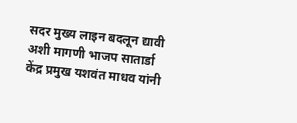सदर मुख्य लाइन बदलून द्यावी अशी मागणी भाजप सातार्डा केंद्र प्रमुख यशवंत माधव यांनी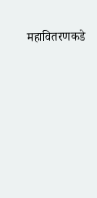महावितरणकडे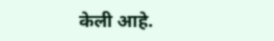केली आहे.